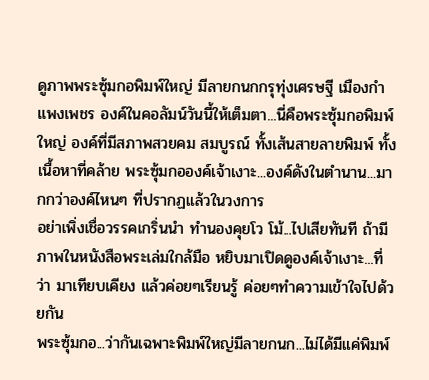ดูภาพพระซุ้มกอพิมพ์ใหญ่ มีลายกนกกรุทุ่งเศรษฐี เมืองกำแพงเพชร องค์ในคอลัมน์วันนี้ให้เต็มตา...นี่คือพระซุ้มกอพิมพ์ใหญ่ องค์ที่มีสภาพสวยคม สมบูรณ์ ทั้งเส้นสายลายพิมพ์ ทั้งเนื้อหาที่คล้าย พระซุ้มกอองค์เจ้าเงาะ...องค์ดังในตำนาน...มากกว่าองค์ไหนๆ ที่ปรากฏแล้วในวงการ
อย่าเพิ่งเชื่อวรรคเกริ่นนำ ทำนองคุยโว โม้...ไปเสียทันที ถ้ามีภาพในหนังสือพระเล่มใกล้มือ หยิบมาเปิดดูองค์เจ้าเงาะ...ที่ว่า มาเทียบเคียง แล้วค่อยๆเรียนรู้ ค่อยๆทำความเข้าใจไปด้วยกัน
พระซุ้มกอ...ว่ากันเฉพาะพิมพ์ใหญ่มีลายกนก...ไม่ได้มีแค่พิมพ์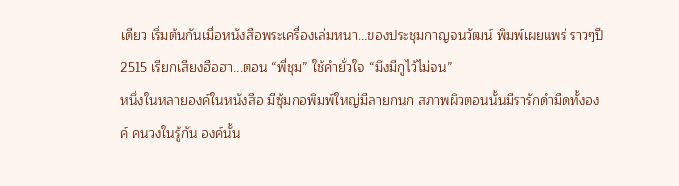เดียว เริ่มต้นกันเมื่อหนังสือพระเครื่องเล่มหนา...ของประชุมกาญจนวัฒน์ พิมพ์เผยแพร่ ราวๆปี 2515 เรียกเสียงฮือฮา...ตอน “พี่ชุม” ใช้คำยั่วใจ “มึงมีกูไว้ไม่จน”
หนึ่งในหลายองค์ในหนังสือ มีซุ้มกอพิมพ์ใหญ่มีลายกนก สภาพผิวตอนนั้นมีรารักดำมืดทั้งองค์ คนวงในรู้กัน องค์นั้น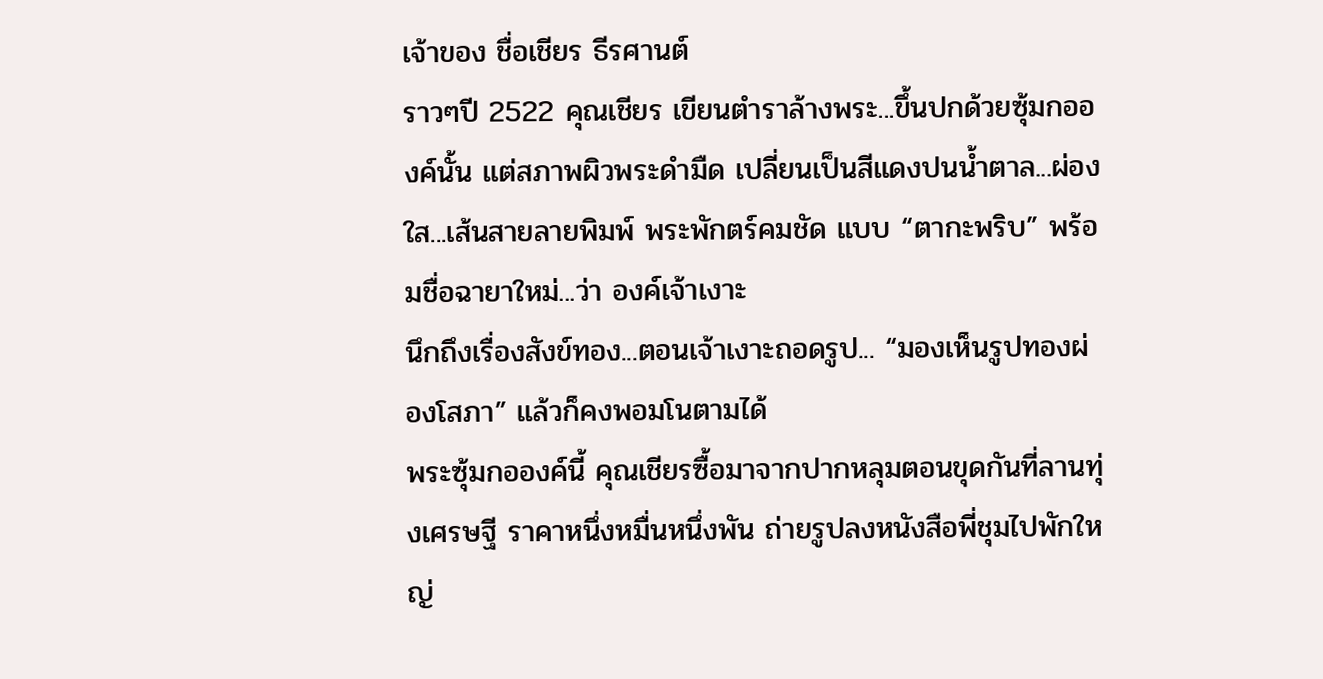เจ้าของ ชื่อเชียร ธีรศานต์
ราวๆปี 2522 คุณเชียร เขียนตำราล้างพระ...ขึ้นปกด้วยซุ้มกอองค์นั้น แต่สภาพผิวพระดำมืด เปลี่ยนเป็นสีแดงปนน้ำตาล...ผ่องใส...เส้นสายลายพิมพ์ พระพักตร์คมชัด แบบ “ตากะพริบ” พร้อมชื่อฉายาใหม่...ว่า องค์เจ้าเงาะ
นึกถึงเรื่องสังข์ทอง...ตอนเจ้าเงาะถอดรูป... “มองเห็นรูปทองผ่องโสภา” แล้วก็คงพอมโนตามได้
พระซุ้มกอองค์นี้ คุณเชียรซื้อมาจากปากหลุมตอนขุดกันที่ลานทุ่งเศรษฐี ราคาหนึ่งหมื่นหนึ่งพัน ถ่ายรูปลงหนังสือพี่ชุมไปพักใหญ่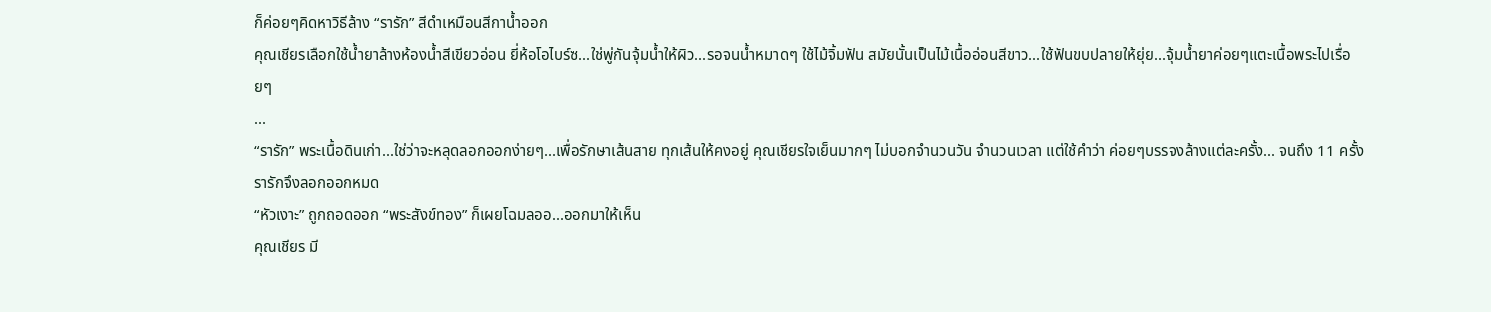ก็ค่อยๆคิดหาวิธีล้าง “รารัก” สีดำเหมือนสีกาน้ำออก
คุณเชียรเลือกใช้น้ำยาล้างห้องน้ำสีเขียวอ่อน ยี่ห้อโอไบร์ซ...ใช่พู่กันจุ้มน้ำให้ผิว...รอจนน้ำหมาดๆ ใช้ไม้จิ้มฟัน สมัยนั้นเป็นไม้เนื้ออ่อนสีขาว...ใช้ฟันขบปลายให้ยุ่ย...จุ้มน้ำยาค่อยๆแตะเนื้อพระไปเรื่อยๆ
...
“รารัก” พระเนื้อดินเก่า...ใช่ว่าจะหลุดลอกออกง่ายๆ...เพื่อรักษาเส้นสาย ทุกเส้นให้คงอยู่ คุณเชียรใจเย็นมากๆ ไม่บอกจำนวนวัน จำนวนเวลา แต่ใช้คำว่า ค่อยๆบรรจงล้างแต่ละครั้ง... จนถึง 11 ครั้ง รารักจึงลอกออกหมด
“หัวเงาะ” ถูกถอดออก “พระสังข์ทอง” ก็เผยโฉมลออ...ออกมาให้เห็น
คุณเชียร มี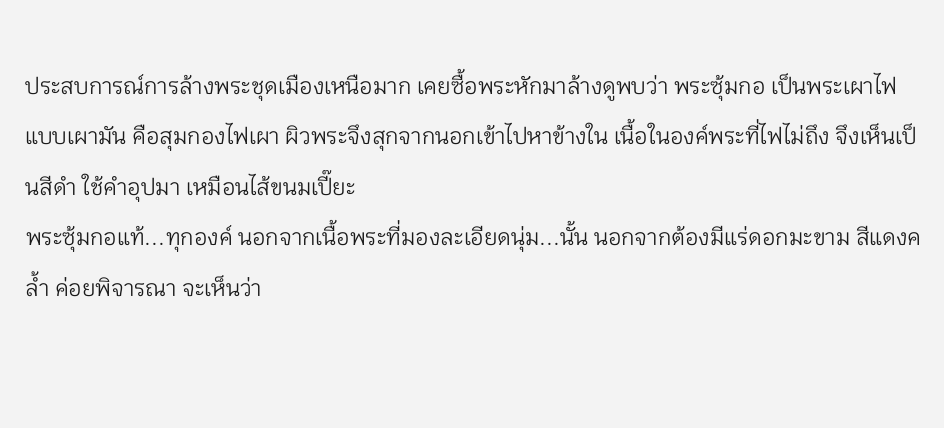ประสบการณ์การล้างพระชุดเมืองเหนือมาก เคยซื้อพระหักมาล้างดูพบว่า พระซุ้มกอ เป็นพระเผาไฟแบบเผามัน คือสุมกองไฟเผา ผิวพระจึงสุกจากนอกเข้าไปหาข้างใน เนื้อในองค์พระที่ไฟไม่ถึง จึงเห็นเป็นสีดำ ใช้คำอุปมา เหมือนไส้ขนมเปี๊ยะ
พระซุ้มกอแท้...ทุกองค์ นอกจากเนื้อพระที่มองละเอียดนุ่ม...นั้น นอกจากต้องมีแร่ดอกมะขาม สีแดงคล้ำ ค่อยพิจารณา จะเห็นว่า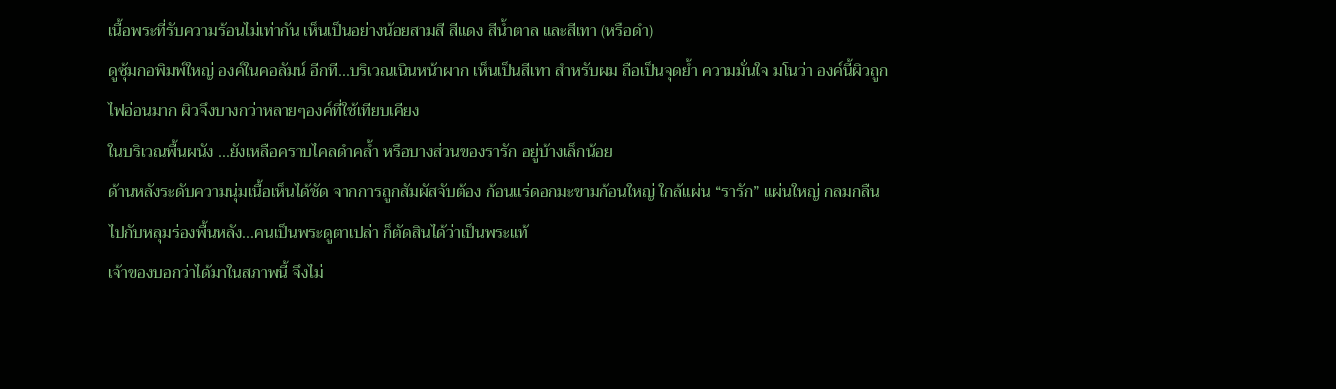เนื้อพระที่รับความร้อนไม่เท่ากัน เห็นเป็นอย่างน้อยสามสี สีแดง สีน้ำตาล และสีเทา (หรือดำ)
ดูซุ้มกอพิมพ์ใหญ่ องค์ในคอลัมน์ อีกที...บริเวณเนินหน้าผาก เห็นเป็นสีเทา สำหรับผม ถือเป็นจุดย้ำ ความมั่นใจ มโนว่า องค์นี้ผิวถูกไฟอ่อนมาก ผิวจึงบางกว่าหลายๆองค์ที่ใช้เทียบเคียง
ในบริเวณพื้นผนัง ...ยังเหลือคราบไคลดำคล้ำ หรือบางส่วนของรารัก อยู่บ้างเล็กน้อย
ด้านหลังระดับความนุ่มเนื้อเห็นได้ชัด จากการถูกสัมผัสจับต้อง ก้อนแร่ดอกมะขามก้อนใหญ่ ใกล้แผ่น “รารัก” แผ่นใหญ่ กลมกลืนไปกับหลุมร่องพื้นหลัง...คนเป็นพระดูตาเปล่า ก็ตัดสินได้ว่าเป็นพระแท้
เจ้าของบอกว่าได้มาในสภาพนี้ จึงไม่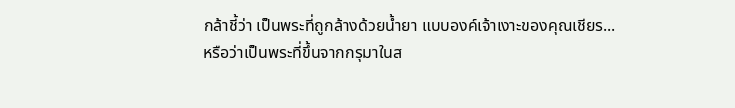กล้าชี้ว่า เป็นพระที่ถูกล้างด้วยน้ำยา แบบองค์เจ้าเงาะของคุณเชียร...หรือว่าเป็นพระที่ขึ้นจากกรุมาในส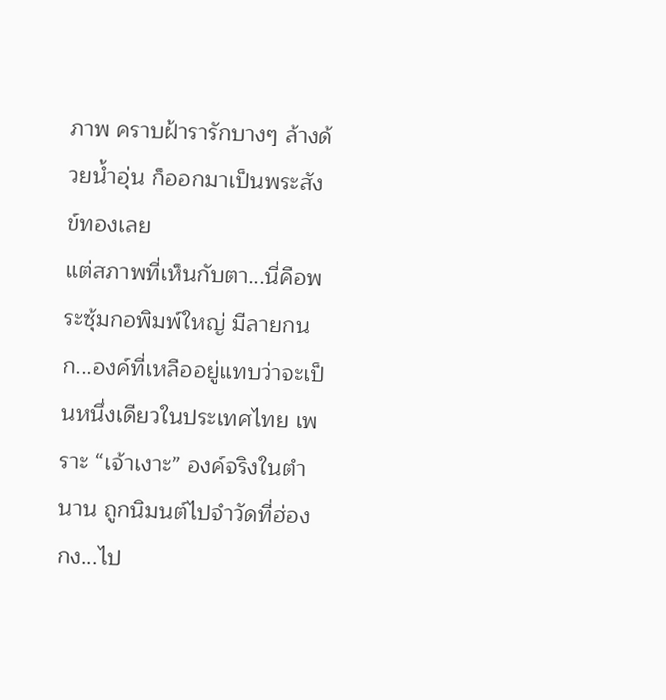ภาพ คราบฝ้ารารักบางๆ ล้างด้วยน้ำอุ่น ก็ออกมาเป็นพระสังข์ทองเลย
แต่สภาพที่เห็นกับตา...นี่คือพระซุ้มกอพิมพ์ใหญ่ มีลายกนก...องค์ที่เหลืออยู่แทบว่าจะเป็นหนึ่งเดียวในประเทศไทย เพราะ “เจ้าเงาะ” องค์จริงในตำนาน ถูกนิมนต์ไปจำวัดที่ฮ่องกง...ไป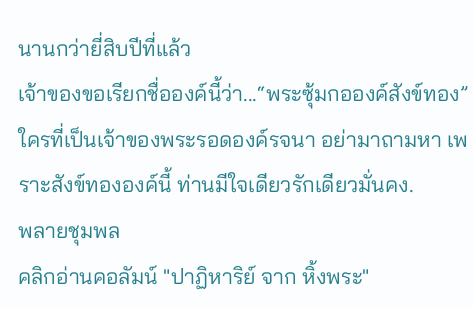นานกว่ายี่สิบปีที่แล้ว
เจ้าของขอเรียกชื่อองค์นี้ว่า...“พระซุ้มกอองค์สังข์ทอง” ใครที่เป็นเจ้าของพระรอดองค์รจนา อย่ามาถามหา เพราะสังข์ทององค์นี้ ท่านมีใจเดียวรักเดียวมั่นคง.
พลายชุมพล
คลิกอ่านคอลัมน์ "ปาฏิหาริย์ จาก หิ้งพระ"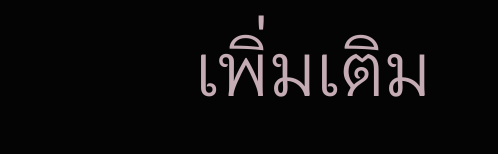เพิ่มเติม